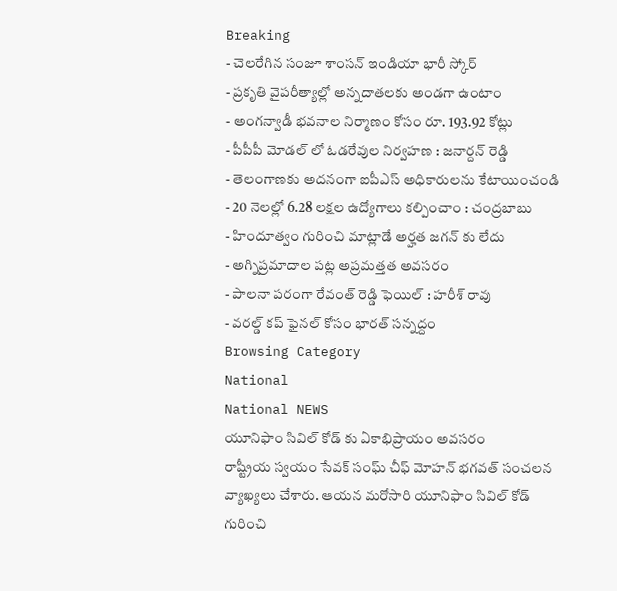Breaking
- చెలరేగిన సంజూ శాంసన్ ఇండియా భారీ స్కోర్
- ప్రకృతి వైపరీత్యాల్లో అన్నదాతలకు అండగా ఉంటాం
- అంగన్వాడీ భవనాల నిర్మాణం కోసం రూ. 193.92 కోట్లు
- పీపీపీ మోడల్ లో ఓడరేవుల నిర్వహణ : జనార్దన్ రెడ్డి
- తెలంగాణకు అదనంగా ఐపీఎస్ అధికారులను కేటాయించండి
- 20 నెలల్లో 6.28 లక్షల ఉద్యోగాలు కల్పించాం : చంద్రబాబు
- హిందూత్వం గురించి మాట్లాడే అర్హత జగన్ కు లేదు
- అగ్నిప్రమాదాల పట్ల అప్రమత్తత అవసరం
- పాలనా పరంగా రేవంత్ రెడ్డి ఫెయిల్ : హరీశ్ రావు
- వరల్డ్ కప్ ఫైనల్ కోసం భారత్ సన్నద్దం
Browsing Category
National
National NEWS
యూనిఫాం సివిల్ కోడ్ కు ఏకాభిప్రాయం అవసరం
రాష్ట్రీయ స్వయం సేవక్ సంఘ్ చీఫ్ మోహన్ భగవత్ సంచలన వ్యాఖ్యలు చేశారు. ఆయన మరోసారి యూనిఫాం సివిల్ కోడ్ గురించి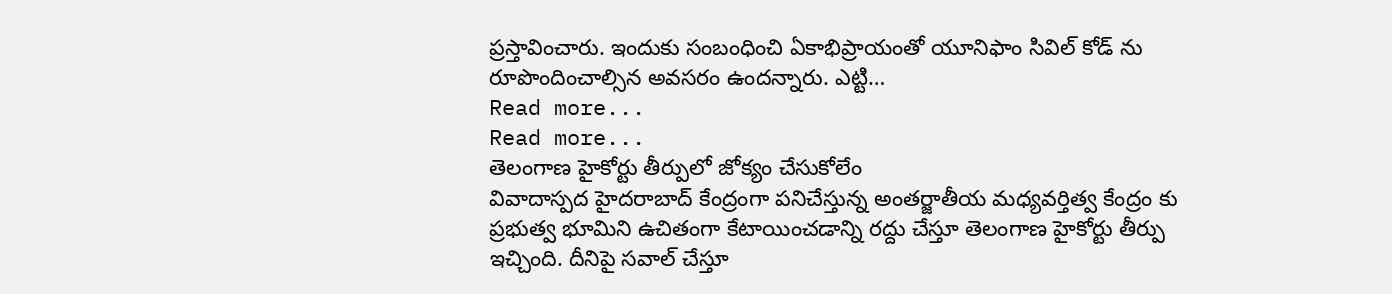ప్రస్తావించారు. ఇందుకు సంబంధించి ఏకాభిప్రాయంతో యూనిఫాం సివిల్ కోడ్ ను రూపొందించాల్సిన అవసరం ఉందన్నారు. ఎట్టి…
Read more...
Read more...
తెలంగాణ హైకోర్టు తీర్పులో జోక్యం చేసుకోలేం
వివాదాస్పద హైదరాబాద్ కేంద్రంగా పనిచేస్తున్న అంతర్జాతీయ మధ్యవర్తిత్వ కేంద్రం కు ప్రభుత్వ భూమిని ఉచితంగా కేటాయించడాన్ని రద్దు చేస్తూ తెలంగాణ హైకోర్టు తీర్పు ఇచ్చింది. దీనిపై సవాల్ చేస్తూ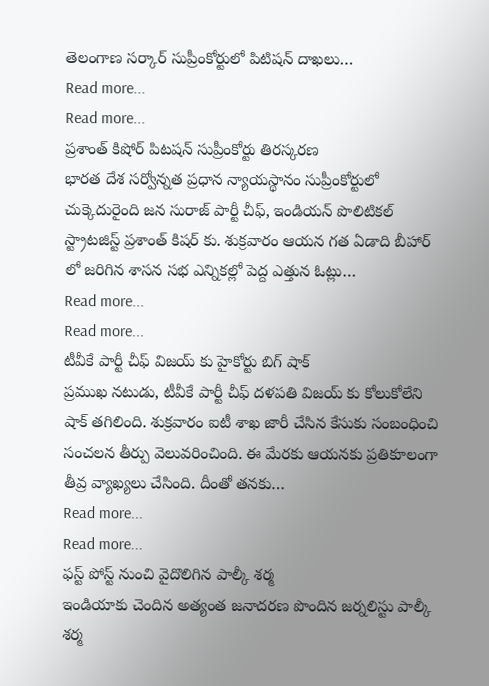తెలంగాణ సర్కార్ సుప్రీంకోర్టులో పిటిషన్ దాఖలు…
Read more...
Read more...
ప్రశాంత్ కిషోర్ పిటషన్ సుప్రీంకోర్టు తిరస్కరణ
భారత దేశ సర్వోన్నత ప్రధాన న్యాయస్థానం సుప్రీంకోర్టులో చుక్కెదురైంది జన సురాజ్ పార్టీ చీఫ్, ఇండియన్ పొలిటికల్ స్ట్రాటజిస్ట్ ప్రశాంత్ కిషర్ కు. శుక్రవారం ఆయన గత ఏడాది బీహార్ లో జరిగిన శాసన సభ ఎన్నికల్లో పెద్ద ఎత్తున ఓట్లు…
Read more...
Read more...
టీవీకే పార్టీ చీఫ్ విజయ్ కు హైకోర్టు బిగ్ షాక్
ప్రముఖ నటుడు, టీవీకే పార్టీ చీఫ్ దళపతి విజయ్ కు కోలుకోలేని షాక్ తగిలింది. శుక్రవారం ఐటీ శాఖ జారీ చేసిన కేసుకు సంబంధించి సంచలన తీర్పు వెలువరించింది. ఈ మేరకు ఆయనకు ప్రతికూలంగా తీవ్ర వ్యాఖ్యలు చేసింది. దీంతో తనకు…
Read more...
Read more...
ఫస్ట్ పోస్ట్ నుంచి వైదొలిగిన పాల్కీ శర్మ
ఇండియాకు చెందిన అత్యంత జనాదరణ పొందిన జర్నలిస్టు పాల్కీ శర్మ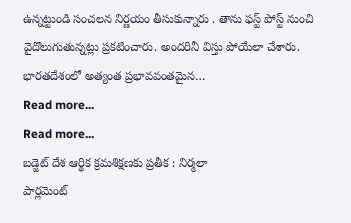ఉన్నట్టుండి సంచలన నిర్ణయం తీసుకున్నారు . తాను ఫస్ట్ పోస్ట్ నుంచి వైదొలుగుతున్నట్లు ప్రకటించారు. అందరినీ విస్తు పోయేలా చేశారు. భారతదేశంలో అత్యంత ప్రభావవంతమైన…
Read more...
Read more...
బడ్జెట్ దేశ ఆర్థిక క్రమశిక్షణకు ప్రతీక : నిర్మలా
పార్లమెంట్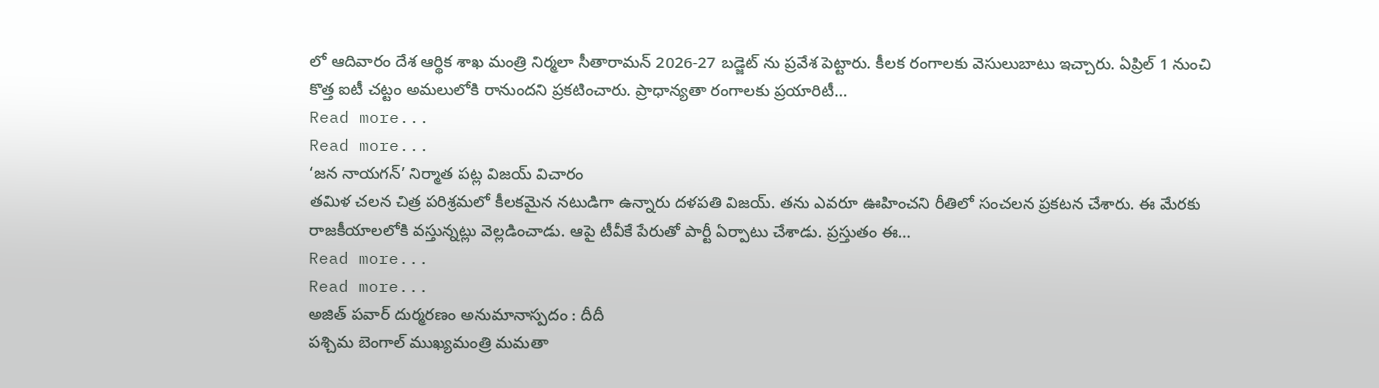లో ఆదివారం దేశ ఆర్థిక శాఖ మంత్రి నిర్మలా సీతారామన్ 2026-27 బడ్జెట్ ను ప్రవేశ పెట్టారు. కీలక రంగాలకు వెసులుబాటు ఇచ్చారు. ఏప్రిల్ 1 నుంచి కొత్త ఐటీ చట్టం అమలులోకి రానుందని ప్రకటించారు. ప్రాధాన్యతా రంగాలకు ప్రయారిటీ…
Read more...
Read more...
‘జన నాయగన్’ నిర్మాత పట్ల విజయ్ విచారం
తమిళ చలన చిత్ర పరిశ్రమలో కీలకమైన నటుడిగా ఉన్నారు దళపతి విజయ్. తను ఎవరూ ఊహించని రీతిలో సంచలన ప్రకటన చేశారు. ఈ మేరకు రాజకీయాలలోకి వస్తున్నట్లు వెల్లడించాడు. ఆపై టీవీకే పేరుతో పార్టీ ఏర్పాటు చేశాడు. ప్రస్తుతం ఈ…
Read more...
Read more...
అజిత్ పవార్ దుర్మరణం అనుమానాస్పదం : దీదీ
పశ్చిమ బెంగాల్ ముఖ్యమంత్రి మమతా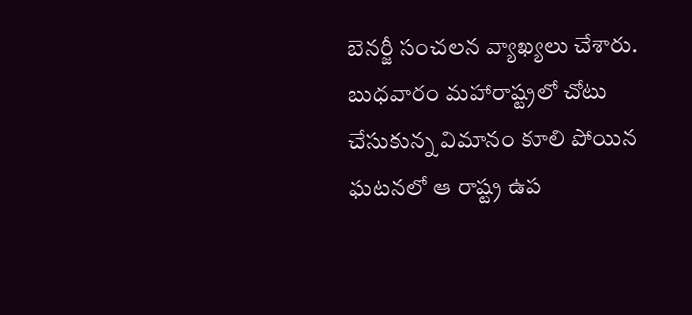బెనర్జీ సంచలన వ్యాఖ్యలు చేశారు. బుధవారం మహారాష్ట్రలో చోటు చేసుకున్న విమానం కూలి పోయిన ఘటనలో ఆ రాష్ట్ర ఉప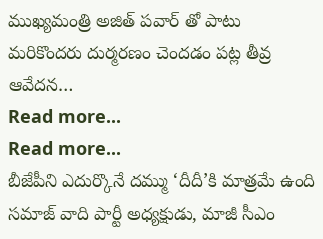ముఖ్యమంత్రి అజిత్ పవార్ తో పాటు మరికొందరు దుర్మరణం చెందడం పట్ల తీవ్ర ఆవేదన…
Read more...
Read more...
బీజేపీని ఎదుర్కొనే దమ్ము ‘దీదీ’కి మాత్రమే ఉంది
సమాజ్ వాది పార్టీ అధ్యక్షుడు, మాజీ సీఎం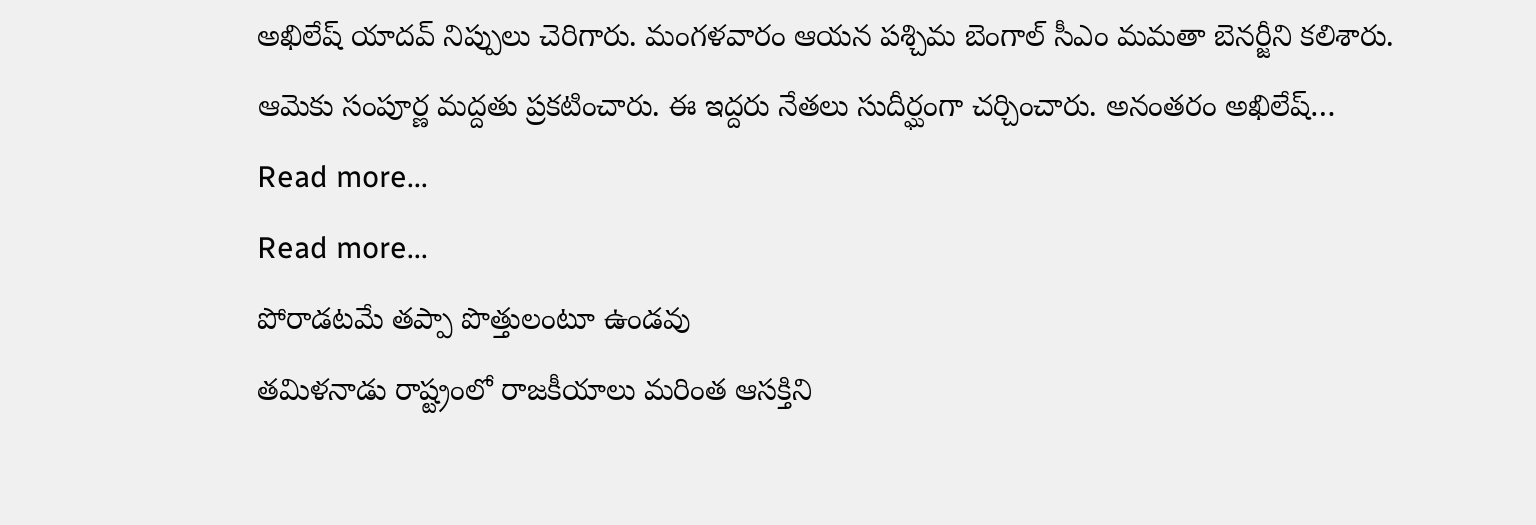అఖిలేష్ యాదవ్ నిప్పులు చెరిగారు. మంగళవారం ఆయన పశ్చిమ బెంగాల్ సీఎం మమతా బెనర్జీని కలిశారు. ఆమెకు సంపూర్ణ మద్దతు ప్రకటించారు. ఈ ఇద్దరు నేతలు సుదీర్ఘంగా చర్చించారు. అనంతరం అఖిలేష్…
Read more...
Read more...
పోరాడటమే తప్పా పొత్తులంటూ ఉండవు
తమిళనాడు రాష్ట్రంలో రాజకీయాలు మరింత ఆసక్తిని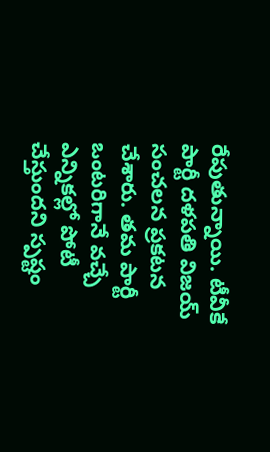రేపుతున్నాయి. టీవీకే పార్టీ దళపతి విజయ్ సంచలన ప్రకటన చేశారు. తమ పార్టీ ఒంటరిగానే వచ్చే ఎన్నికల్లో పోటీ చేస్తుందని స్పష్టం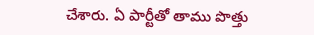చేశారు. ఏ పార్టీతో తాము పొత్తు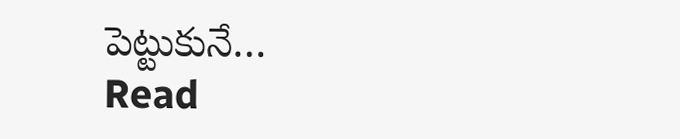పెట్టుకునే…
Read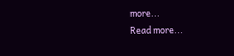more...
Read more...